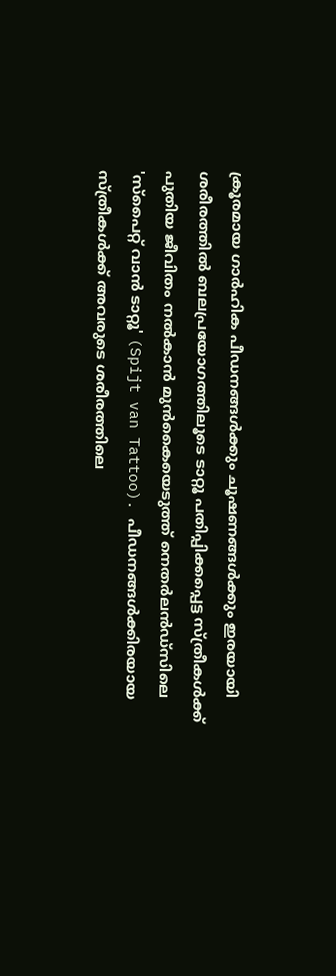ക്രൂരമായ ഗാർഹിക പീഡനങ്ങൾക്കും ചൂഷണങ്ങൾക്കും ഇരയായി ശരീരത്തിൽ ബലപ്രയോഗത്തിലൂടെ ടാറ്റൂ പതിപ്പിക്കപ്പെട്ട സ്ത്രീകൾക്ക് പുതിയ ജീവിതം നൽകാൻ മുൻകൈയെടുത്ത് നെതർലൻഡ്‌സിലെ 'സ്‌പൈറ്റ് വാൻ ടാറ്റൂ' (Spijt van Tattoo). പീഡനങ്ങൾക്കിരയായ സ്ത്രീകൾക്ക് അവരുടെ ശരീരത്തിലെ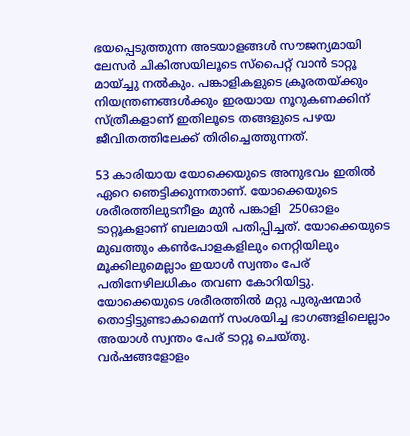ഭയപ്പെടുത്തുന്ന അടയാളങ്ങൾ സൗജന്യമായി ലേസർ ചികിത്സയിലൂടെ സ്‌പൈറ്റ് വാൻ ടാറ്റൂ മായ്ച്ചു നൽകും. പങ്കാളികളുടെ ക്രൂരതയ്ക്കും നിയന്ത്രണങ്ങൾക്കും ഇരയായ നൂറുകണക്കിന് സ്ത്രീകളാണ് ഇതിലൂടെ തങ്ങളുടെ പഴയ ജീവിതത്തിലേക്ക് തിരിച്ചെത്തുന്നത്.

53 കാരിയായ യോക്കെയുടെ അനുഭവം ഇതിൽ ഏറെ ഞെട്ടിക്കുന്നതാണ്. യോക്കെയുടെ ശരീരത്തിലുടനീളം മുൻ പങ്കാളി  250ഓളം ടാറ്റൂകളാണ് ബലമായി പതിപ്പിച്ചത്. യോക്കെയുടെ മുഖത്തും കണ്‍പോളകളിലും നെറ്റിയിലും മൂക്കിലുമെല്ലാം ഇയാൾ സ്വന്തം പേര് പതിനേഴിലധികം തവണ കോറിയിട്ടു. യോക്കെയുടെ ശരീരത്തിൽ മറ്റു പുരുഷന്മാർ തൊട്ടിട്ടുണ്ടാകാമെന്ന് സംശയിച്ച ഭാഗങ്ങളിലെല്ലാം അയാള്‍ സ്വന്തം പേര് ടാറ്റൂ ചെയ്തു. വർഷങ്ങളോളം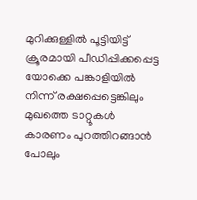മുറിക്കുള്ളില്‍ പൂട്ടിയിട്ട് ക്രൂരമായി പീഡിപ്പിക്കപ്പെട്ട യോക്കെ പങ്കാളിയിൽ നിന്ന് രക്ഷപ്പെട്ടെങ്കിലും മുഖത്തെ ടാറ്റൂകൾ കാരണം പുറത്തിറങ്ങാൻ പോലും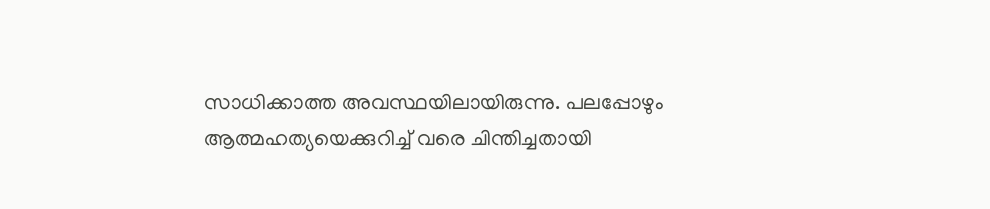സാധിക്കാത്ത അവസ്ഥയിലായിരുന്നു. പലപ്പോഴും ആത്മഹത്യയെക്കുറിച്ച് വരെ ചിന്തിച്ചതായി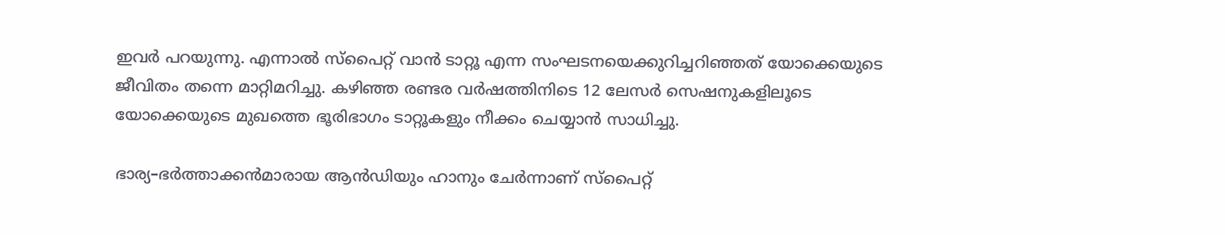ഇവർ പറയുന്നു. എന്നാൽ സ്‌പൈറ്റ് വാൻ ടാറ്റൂ എന്ന സംഘടനയെക്കുറിച്ചറിഞ്ഞത് യോക്കെയുടെ ജീവിതം തന്നെ മാറ്റിമറിച്ചു. കഴിഞ്ഞ രണ്ടര വർഷത്തിനിടെ 12 ലേസർ സെഷനുകളിലൂടെ യോക്കെയുടെ മുഖത്തെ ഭൂരിഭാഗം ടാറ്റൂകളും നീക്കം ചെയ്യാൻ സാധിച്ചു.

ഭാര്യ–ഭര്‍ത്താക്കന്‍മാരായ ആന്‍ഡ‍ിയും ഹാനും ചേര്‍ന്നാണ് സ്‌പൈറ്റ്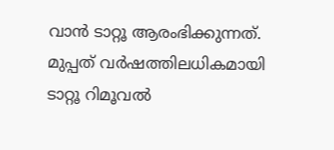വാൻ ടാറ്റൂ ആരംഭിക്കുന്നത്. മുപ്പത് വര്‍ഷത്തിലധികമായി ടാറ്റൂ റിമൂവല്‍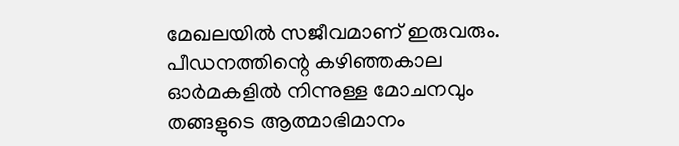മേഖലയില്‍ സജീവമാണ് ഇരുവരും. പീഡനത്തിന്റെ കഴിഞ്ഞകാല ഓര്‍മകളില്‍ നിന്നുള്ള മോചനവും തങ്ങളുടെ ആത്മാഭിമാനം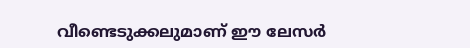വീണ്ടെടുക്കലുമാണ് ഈ ലേസർ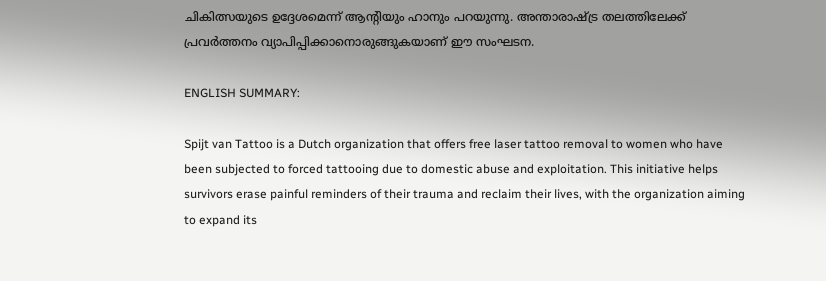ചികിത്സയുടെ ഉദ്ദേശമെന്ന് ആന്റിയും ഹാനും പറയുന്നു. അന്താരാഷ്ട്ര തലത്തിലേക്ക് പ്രവർത്തനം വ്യാപിപ്പിക്കാനൊരുങ്ങുകയാണ് ഈ സംഘടന.

ENGLISH SUMMARY:

Spijt van Tattoo is a Dutch organization that offers free laser tattoo removal to women who have been subjected to forced tattooing due to domestic abuse and exploitation. This initiative helps survivors erase painful reminders of their trauma and reclaim their lives, with the organization aiming to expand its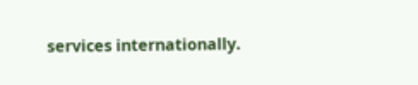services internationally.